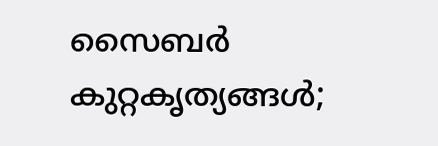സൈബർ കുറ്റകൃത്യങ്ങൾ;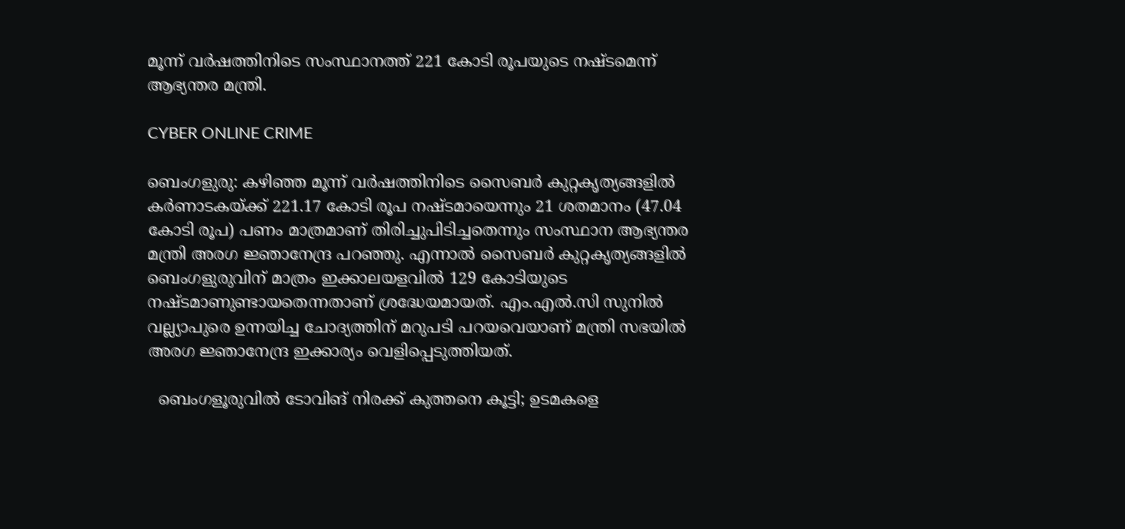മൂന്ന് വർഷത്തിനിടെ സംസ്ഥാനത്ത് 221 കോടി രൂപയുടെ നഷ്ടമെന്ന് ആഭ്യന്തര മന്ത്രി.

CYBER ONLINE CRIME

ബെംഗളുരു: കഴിഞ്ഞ മൂന്ന് വർഷത്തിനിടെ സൈബർ കുറ്റകൃത്യങ്ങളിൽ കർണാടകയ്ക്ക് 221.17 കോടി രൂപ നഷ്ടമായെന്നും 21 ശതമാനം (47.04 കോടി രൂപ) പണം മാത്രമാണ് തിരിച്ചുപിടിച്ചതെന്നും സംസ്ഥാന ആഭ്യന്തര മന്ത്രി അരഗ ജ്ഞാനേന്ദ്ര പറഞ്ഞു. എന്നാൽ സൈബർ കുറ്റകൃത്യങ്ങളിൽ ബെംഗളുരുവിന് മാത്രം ഇക്കാലയളവിൽ 129 കോടിയുടെ നഷ്ടമാണുണ്ടായതെന്നതാണ് ശ്രദ്ധേയമായത്. എം.എൽ.സി സുനിൽ വല്ല്യാപുരെ ഉന്നയിച്ച ചോദ്യത്തിന് മറുപടി പറയവെയാണ് മന്ത്രി സഭയിൽ അരഗ ജ്ഞാനേന്ദ്ര ഇക്കാര്യം വെളിപ്പെടുത്തിയത്.

  ബെംഗളൂരുവിൽ ടോവിങ് നിരക്ക് കുത്തനെ കൂട്ടി; ഉടമകളെ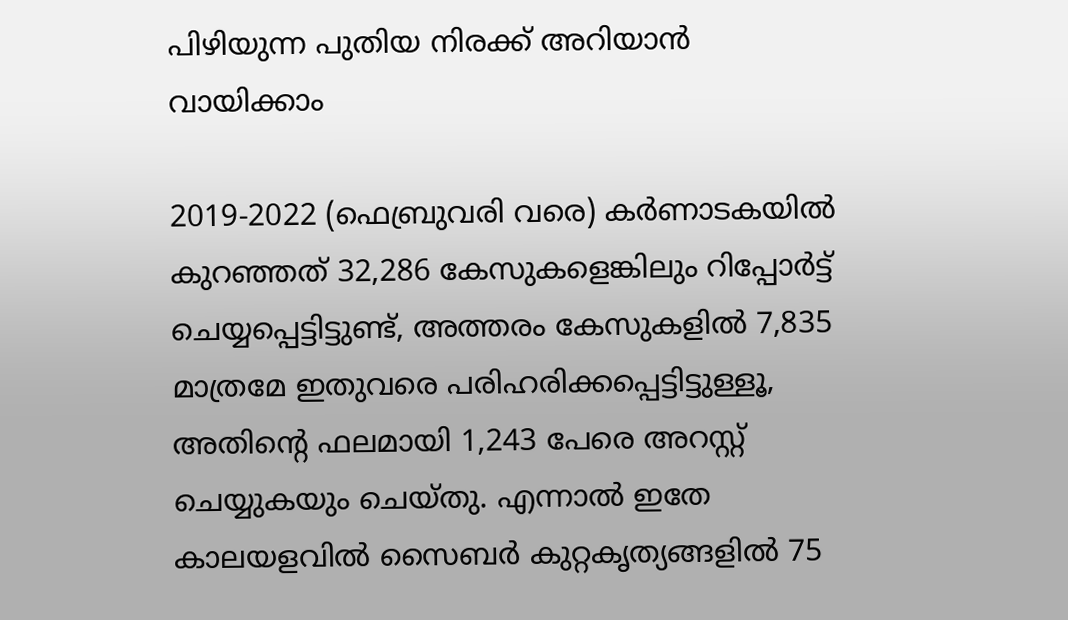പിഴിയുന്ന പുതിയ നിരക്ക് അറിയാൻ വായിക്കാം

2019-2022 (ഫെബ്രുവരി വരെ) കർണാടകയിൽ കുറഞ്ഞത് 32,286 കേസുകളെങ്കിലും റിപ്പോർട്ട് ചെയ്യപ്പെട്ടിട്ടുണ്ട്, അത്തരം കേസുകളിൽ 7,835 മാത്രമേ ഇതുവരെ പരിഹരിക്കപ്പെട്ടിട്ടുള്ളൂ, അതിന്റെ ഫലമായി 1,243 പേരെ അറസ്റ്റ് ചെയ്യുകയും ചെയ്തു. എന്നാൽ ഇതേ കാലയളവിൽ സൈബർ കുറ്റകൃത്യങ്ങളിൽ 75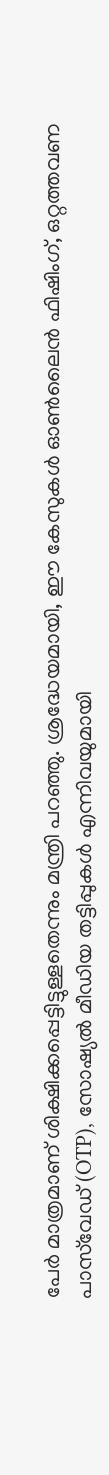പേർ മാത്രമാണ് ശിക്ഷിക്കപ്പെട്ടിട്ടുള്ളതെന്നും മന്ത്രി പറഞ്ഞു. ശ്രദ്ധേയമായി, ഈ കേസുകൾ ഓൺലൈൻ ഫിഷിംഗ്, ഒറ്റത്തവണ പാസ്‌വേഡ് (OTP), സോഷ്യൽ മീഡിയ തട്ടിപ്പുകൾ എന്നിവയുമായി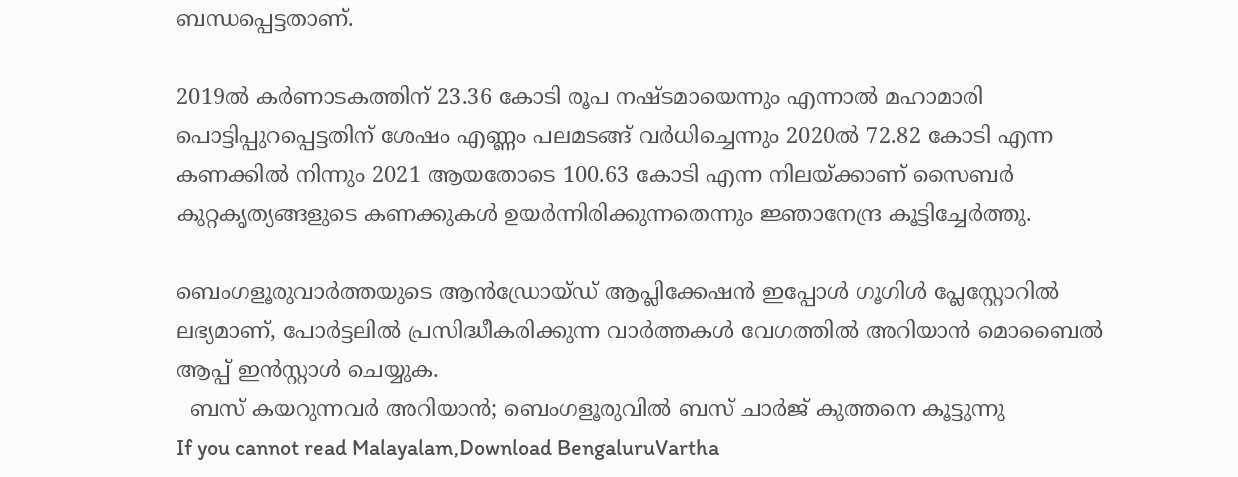ബന്ധപ്പെട്ടതാണ്.

2019ൽ കർണാടകത്തിന് 23.36 കോടി രൂപ നഷ്ടമായെന്നും എന്നാൽ മഹാമാരി പൊട്ടിപ്പുറപ്പെട്ടതിന് ശേഷം എണ്ണം പലമടങ്ങ് വർധിച്ചെന്നും 2020ൽ 72.82 കോടി എന്ന കണക്കിൽ നിന്നും 2021 ആയതോടെ 100.63 കോടി എന്ന നിലയ്ക്കാണ് സൈബർ കുറ്റകൃത്യങ്ങളുടെ കണക്കുകൾ ഉയർന്നിരിക്കുന്നതെന്നും ജ്ഞാനേന്ദ്ര കൂട്ടിച്ചേർത്തു.

ബെംഗളൂരുവാർത്തയുടെ ആൻഡ്രോയ്ഡ് ആപ്ലിക്കേഷൻ ഇപ്പോൾ ഗൂഗിൾ പ്ലേസ്റ്റോറിൽ ലഭ്യമാണ്, പോർട്ടലിൽ പ്രസിദ്ധീകരിക്കുന്ന വാർത്തകൾ വേഗത്തിൽ അറിയാൻ മൊബൈൽ ആപ്പ് ഇൻസ്റ്റാൾ ചെയ്യുക.
  ബസ് കയറുന്നവർ അറിയാൻ; ബെംഗളൂരുവിൽ ബസ് ചാർജ് കുത്തനെ കൂട്ടുന്നു
If you cannot read Malayalam,Download BengaluruVartha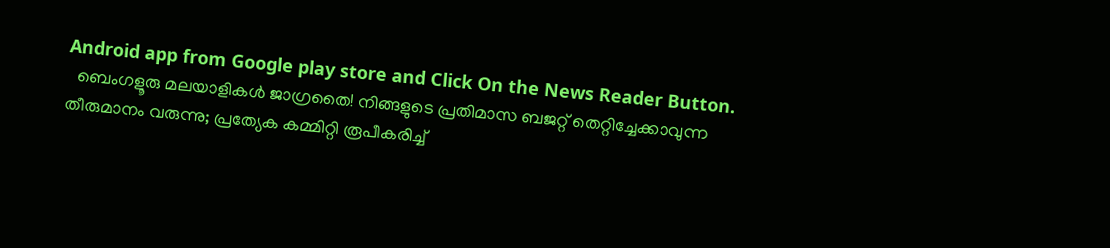Android app from Google play store and Click On the News Reader Button.
  ബെംഗളൂരു മലയാളികൾ ജാഗ്രതൈ! നിങ്ങളുടെ പ്രതിമാസ ബജറ്റ് തെറ്റിച്ചേക്കാവുന്ന തീരുമാനം വരുന്നു; പ്രത്യേക കമ്മിറ്റി രൂപീകരിച്ച്‌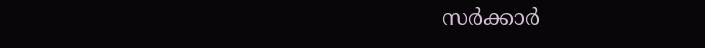സര്‍ക്കാര്‍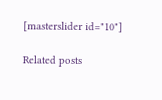[masterslider id="10"]

Related posts